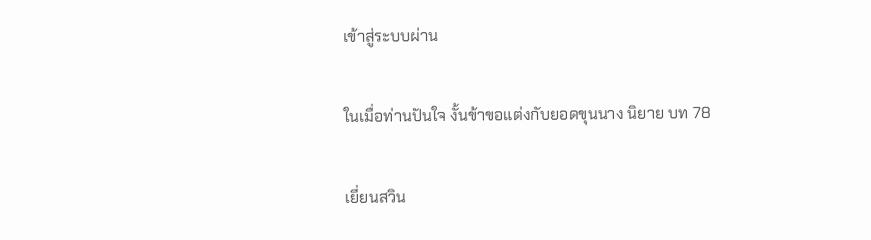เข้าสู่ระบบผ่าน

ในเมื่อท่านปันใจ งั้นข้าขอแต่งกับยอดขุนนาง นิยาย บท 78

เยี่ยนสวิน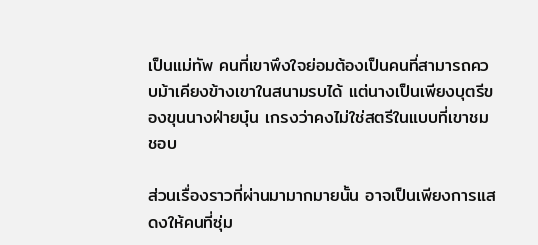เป็นแม่ทัพ คนที่เขาพึงใจย่อมต้องเป็นคนที่สามารถควบม้าเคียงข้างเขาในสนามรบได้ แต่นางเป็นเพียงบุตรีของขุนนางฝ่ายบุ๋น เกรงว่าคงไม่ใช่สตรีในแบบที่เขาชมชอบ

ส่วนเรื่องราวที่ผ่านมามากมายนั้น อาจเป็นเพียงการแสดงให้คนที่ซุ่ม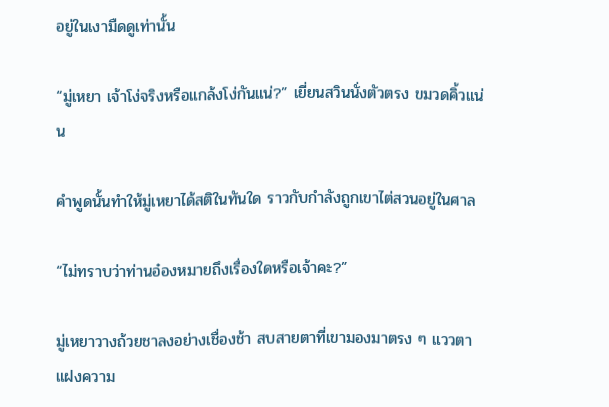อยู่ในเงามืดดูเท่านั้น

“มู่เหยา เจ้าโง่จริงหรือแกล้งโง่กันแน่?” เยี่ยนสวินนั่งตัวตรง ขมวดคิ้วแน่น

คำพูดนั้นทำให้มู่เหยาได้สติในทันใด ราวกับกำลังถูกเขาไต่สวนอยู่ในศาล

“ไม่ทราบว่าท่านอ๋องหมายถึงเรื่องใดหรือเจ้าคะ?”

มู่เหยาวางถ้วยชาลงอย่างเชื่องช้า สบสายตาที่เขามองมาตรง ๆ แววตาแฝงความ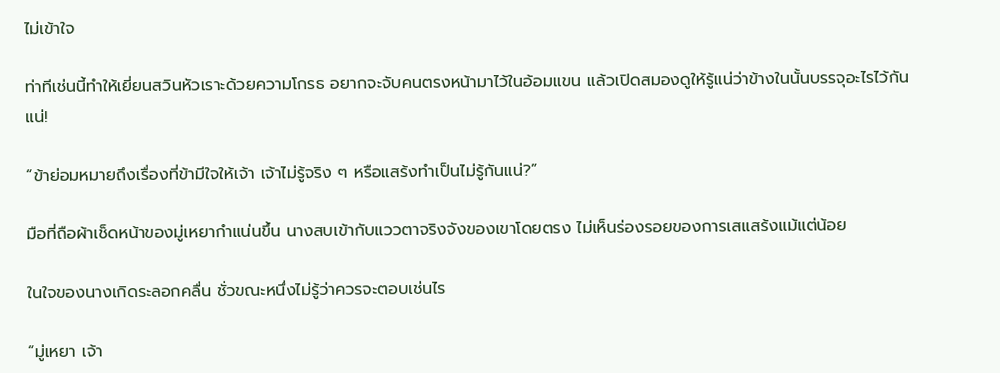ไม่เข้าใจ

ท่าทีเช่นนี้ทำให้เยี่ยนสวินหัวเราะด้วยความโกรธ อยากจะจับคนตรงหน้ามาไว้ในอ้อมแขน แล้วเปิดสมองดูให้รู้แน่ว่าข้างในนั้นบรรจุอะไรไว้กันแน่!

“ข้าย่อมหมายถึงเรื่องที่ข้ามีใจให้เจ้า เจ้าไม่รู้จริง ๆ หรือแสร้งทำเป็นไม่รู้กันแน่?”

มือที่ถือผ้าเช็ดหน้าของมู่เหยากำแน่นขึ้น นางสบเข้ากับแววตาจริงจังของเขาโดยตรง ไม่เห็นร่องรอยของการเสแสร้งแม้แต่น้อย

ในใจของนางเกิดระลอกคลื่น ชั่วขณะหนึ่งไม่รู้ว่าควรจะตอบเช่นไร

“มู่เหยา เจ้า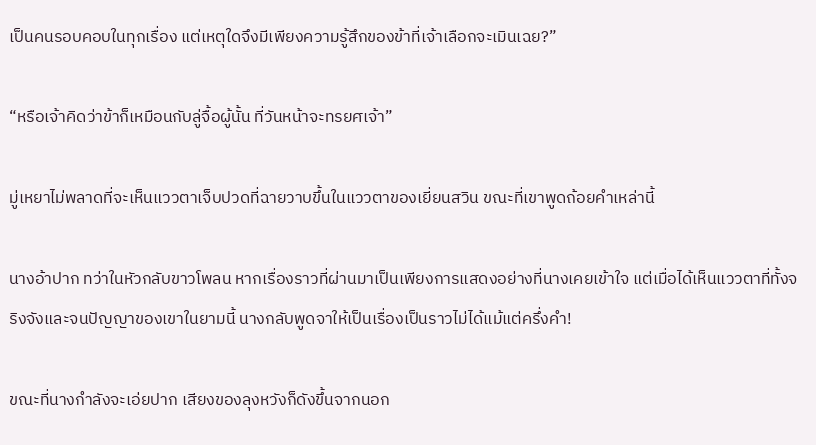เป็นคนรอบคอบในทุกเรื่อง แต่เหตุใดจึงมีเพียงความรู้สึกของข้าที่เจ้าเลือกจะเมินเฉย?”

“หรือเจ้าคิดว่าข้าก็เหมือนกับลู่จื้อผู้นั้น ที่วันหน้าจะทรยศเจ้า”

มู่เหยาไม่พลาดที่จะเห็นแววตาเจ็บปวดที่ฉายวาบขึ้นในแววตาของเยี่ยนสวิน ขณะที่เขาพูดถ้อยคำเหล่านี้

นางอ้าปาก ทว่าในหัวกลับขาวโพลน หากเรื่องราวที่ผ่านมาเป็นเพียงการแสดงอย่างที่นางเคยเข้าใจ แต่เมื่อได้เห็นแววตาที่ทั้งจริงจังและจนปัญญาของเขาในยามนี้ นางกลับพูดจาให้เป็นเรื่องเป็นราวไม่ได้แม้แต่ครึ่งคำ!

ขณะที่นางกำลังจะเอ่ยปาก เสียงของลุงหวังก็ดังขึ้นจากนอก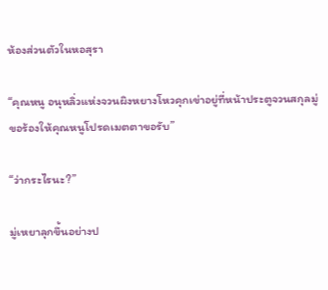ห้องส่วนตัวในหอสุรา

“คุณหนู อนุหลิ่วแห่งจวนผิงหยางโหวคุกเข่าอยู่ที่หน้าประตูจวนสกุลมู่ ขอร้องให้คุณหนูโปรดเมตตาขอรับ”

“ว่ากระไรนะ?”

มู่เหยาลุกขึ้นอย่างป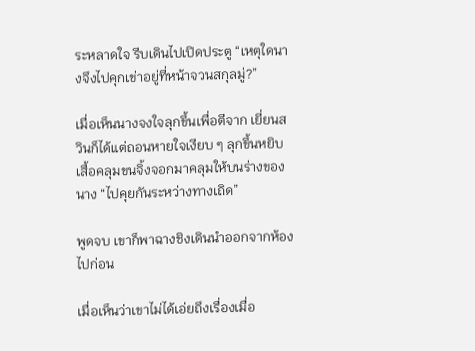ระหลาดใจ รีบเดินไปเปิดประตู “เหตุใดนางจึงไปคุกเข่าอยู่ที่หน้าจวนสกุลมู่?”

เมื่อเห็นนางจงใจลุกขึ้นเพื่อตีจาก เยี่ยนสวินก็ได้แต่ถอนหายใจเงียบ ๆ ลุกขึ้นหยิบเสื้อคลุมขนจิ้งจอกมาคลุมให้บนร่างของนาง “ไปคุยกันระหว่างทางเถิด”

พูดจบ เขาก็พาฉางชิงเดินนำออกจากห้องไปก่อน

เมื่อเห็นว่าเขาไม่ได้เอ่ยถึงเรื่องเมื่อ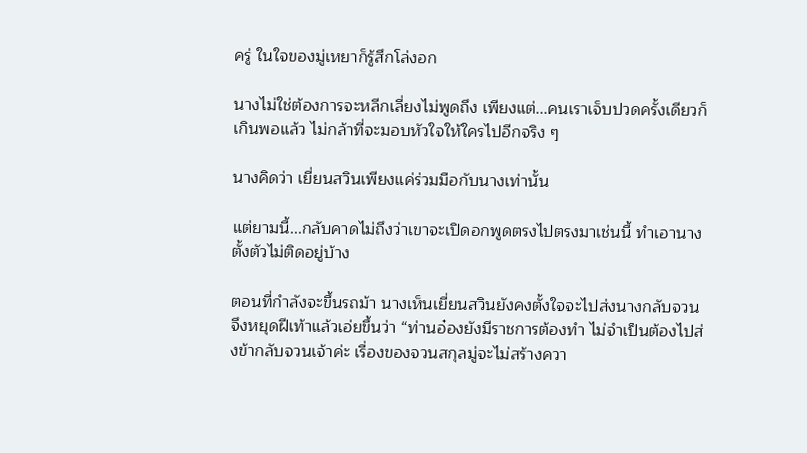ครู่ ในใจของมู่เหยาก็รู้สึกโล่งอก

นางไม่ใช่ต้องการจะหลีกเลี่ยงไม่พูดถึง เพียงแต่...คนเราเจ็บปวดครั้งเดียวก็เกินพอแล้ว ไม่กล้าที่จะมอบหัวใจให้ใครไปอีกจริง ๆ

นางคิดว่า เยี่ยนสวินเพียงแค่ร่วมมือกับนางเท่านั้น

แต่ยามนี้...กลับคาดไม่ถึงว่าเขาจะเปิดอกพูดตรงไปตรงมาเช่นนี้ ทำเอานางตั้งตัวไม่ติดอยู่บ้าง

ตอนที่กำลังจะขึ้นรถม้า นางเห็นเยี่ยนสวินยังคงตั้งใจจะไปส่งนางกลับจวน จึงหยุดฝีเท้าแล้วเอ่ยขึ้นว่า “ท่านอ๋องยังมีราชการต้องทำ ไม่จำเป็นต้องไปส่งข้ากลับจวนเจ้าค่ะ เรื่องของจวนสกุลมู่จะไม่สร้างควา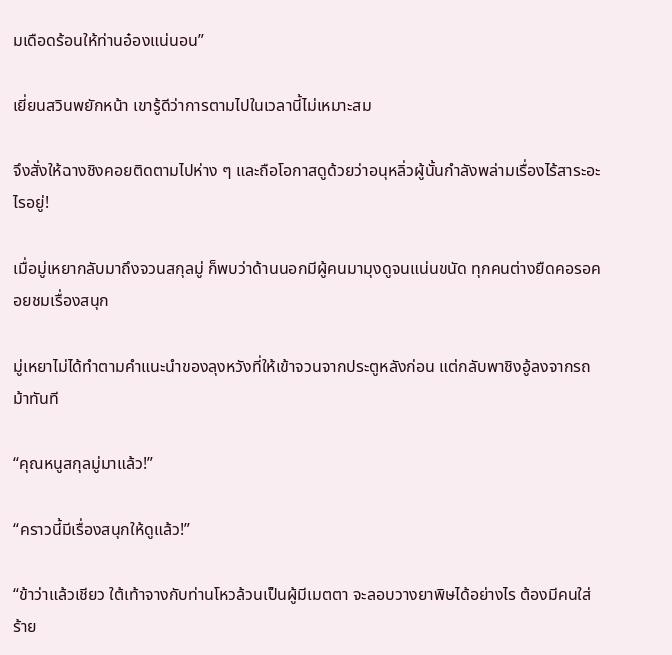มเดือดร้อนให้ท่านอ๋องแน่นอน”

เยี่ยนสวินพยักหน้า เขารู้ดีว่าการตามไปในเวลานี้ไม่เหมาะสม

จึงสั่งให้ฉางชิงคอยติดตามไปห่าง ๆ และถือโอกาสดูด้วยว่าอนุหลิ่วผู้นั้นกำลังพล่ามเรื่องไร้สาระอะไรอยู่!

เมื่อมู่เหยากลับมาถึงจวนสกุลมู่ ก็พบว่าด้านนอกมีผู้คนมามุงดูจนแน่นขนัด ทุกคนต่างยืดคอรอคอยชมเรื่องสนุก

มู่เหยาไม่ได้ทำตามคำแนะนำของลุงหวังที่ให้เข้าจวนจากประตูหลังก่อน แต่กลับพาชิงอู้ลงจากรถม้าทันที

“คุณหนูสกุลมู่มาแล้ว!”

“คราวนี้มีเรื่องสนุกให้ดูแล้ว!”

“ข้าว่าแล้วเชียว ใต้เท้าจางกับท่านโหวล้วนเป็นผู้มีเมตตา จะลอบวางยาพิษได้อย่างไร ต้องมีคนใส่ร้าย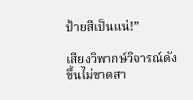ป้ายสีเป็นแน่!”

เสียงวิพากษ์วิจารณ์ดังขึ้นไม่ขาดสา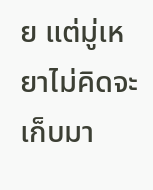ย แต่มู่เหยาไม่คิดจะเก็บมา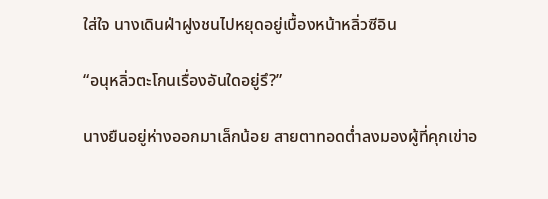ใส่ใจ นางเดินฝ่าฝูงชนไปหยุดอยู่เบื้องหน้าหลิ่วซีอิน

“อนุหลิ่วตะโกนเรื่องอันใดอยู่รึ?”

นางยืนอยู่ห่างออกมาเล็กน้อย สายตาทอดต่ำลงมองผู้ที่คุกเข่าอ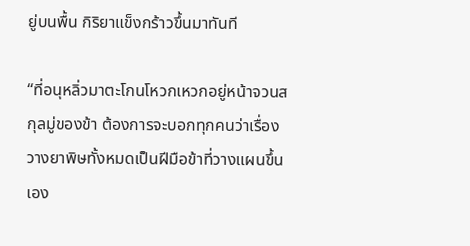ยู่บนพื้น กิริยาแข็งกร้าวขึ้นมาทันที

“ที่อนุหลิ่วมาตะโกนโหวกเหวกอยู่หน้าจวนสกุลมู่ของข้า ต้องการจะบอกทุกคนว่าเรื่องวางยาพิษทั้งหมดเป็นฝีมือข้าที่วางแผนขึ้นเอง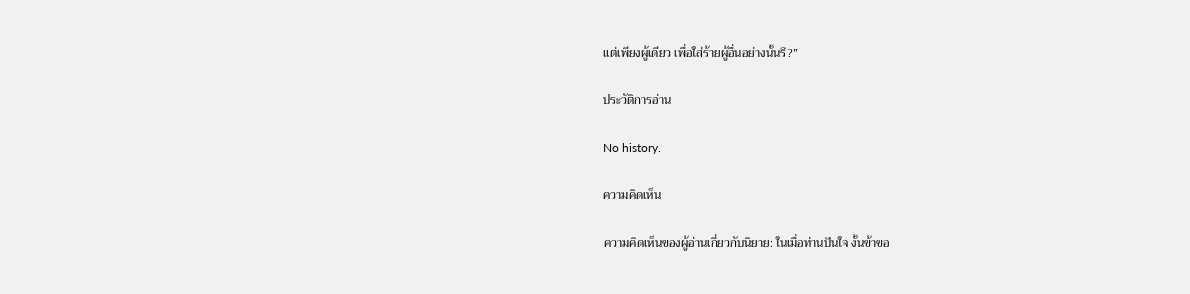แต่เพียงผู้เดียว เพื่อใส่ร้ายผู้อื่นอย่างนั้นรึ?”

ประวัติการอ่าน

No history.

ความคิดเห็น

ความคิดเห็นของผู้อ่านเกี่ยวกับนิยาย: ในเมื่อท่านปันใจ งั้นข้าขอ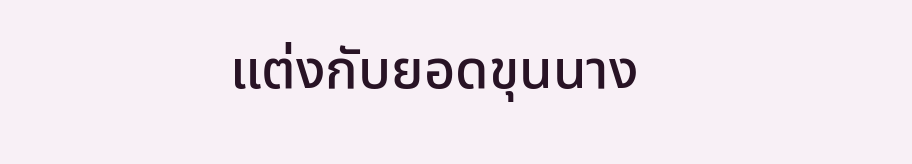แต่งกับยอดขุนนาง